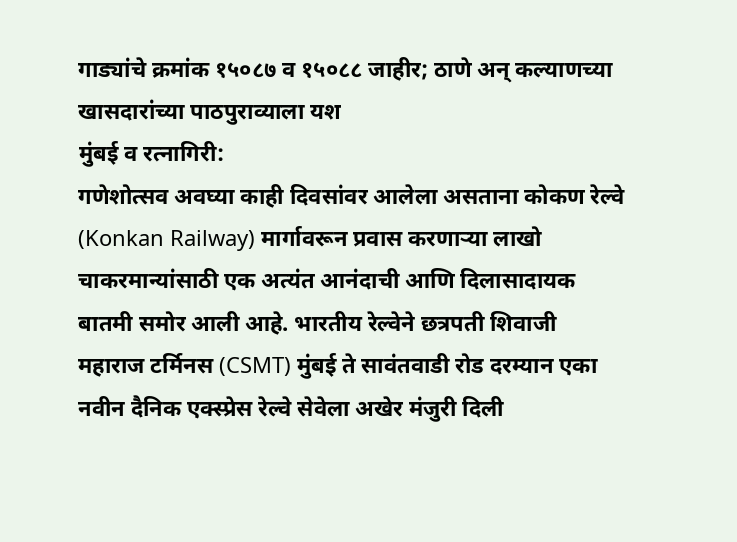गाड्यांचे क्रमांक १५०८७ व १५०८८ जाहीर; ठाणे अन् कल्याणच्या खासदारांच्या पाठपुराव्याला यश
मुंबई व रत्नागिरी:
गणेशोत्सव अवघ्या काही दिवसांवर आलेला असताना कोकण रेल्वे (Konkan Railway) मार्गावरून प्रवास करणाऱ्या लाखो चाकरमान्यांसाठी एक अत्यंत आनंदाची आणि दिलासादायक बातमी समोर आली आहे. भारतीय रेल्वेने छत्रपती शिवाजी महाराज टर्मिनस (CSMT) मुंबई ते सावंतवाडी रोड दरम्यान एका नवीन दैनिक एक्स्प्रेस रेल्वे सेवेला अखेर मंजुरी दिली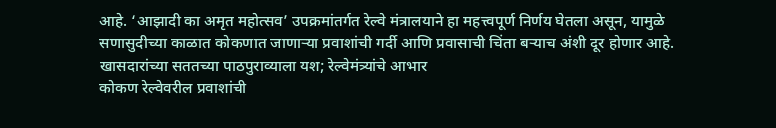आहे. ‘आझादी का अमृत महोत्सव’ उपक्रमांतर्गत रेल्वे मंत्रालयाने हा महत्त्वपूर्ण निर्णय घेतला असून, यामुळे सणासुदीच्या काळात कोकणात जाणाऱ्या प्रवाशांची गर्दी आणि प्रवासाची चिंता बऱ्याच अंशी दूर होणार आहे.
खासदारांच्या सततच्या पाठपुराव्याला यश; रेल्वेमंत्र्यांचे आभार
कोकण रेल्वेवरील प्रवाशांची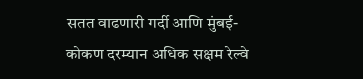सतत वाढणारी गर्दी आणि मुंबई-कोकण दरम्यान अधिक सक्षम रेल्वे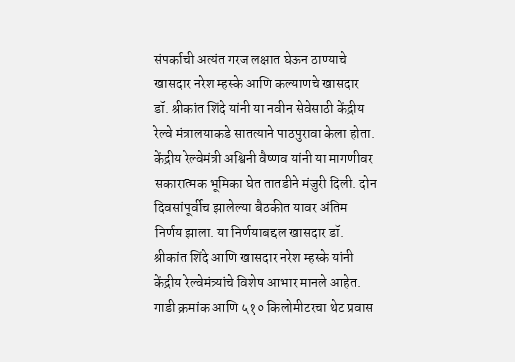संपर्काची अत्यंत गरज लक्षात घेऊन ठाण्याचे खासदार नरेश म्हस्के आणि कल्याणचे खासदार डॉ. श्रीकांत शिंदे यांनी या नवीन सेवेसाठी केंद्रीय रेल्वे मंत्रालयाकडे सातत्याने पाठपुरावा केला होता.
केंद्रीय रेल्वेमंत्री अश्विनी वैष्णव यांनी या मागणीवर सकारात्मक भूमिका घेत तातडीने मंजुरी दिली. दोन दिवसांपूर्वीच झालेल्या बैठकीत यावर अंतिम निर्णय झाला. या निर्णयाबद्दल खासदार डॉ. श्रीकांत शिंदे आणि खासदार नरेश म्हस्के यांनी केंद्रीय रेल्वेमंत्र्यांचे विशेष आभार मानले आहेत.
गाडी क्रमांक आणि ५१० किलोमीटरचा थेट प्रवास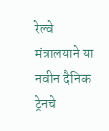रेल्वे मंत्रालयाने या नवीन दैनिक ट्रेनचे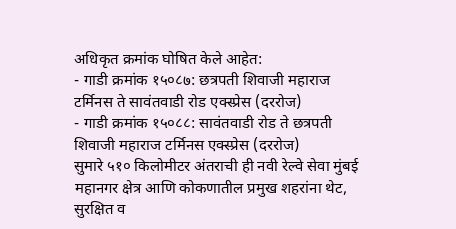अधिकृत क्रमांक घोषित केले आहेत:
- गाडी क्रमांक १५०८७: छत्रपती शिवाजी महाराज टर्मिनस ते सावंतवाडी रोड एक्स्प्रेस (दररोज)
- गाडी क्रमांक १५०८८: सावंतवाडी रोड ते छत्रपती शिवाजी महाराज टर्मिनस एक्स्प्रेस (दररोज)
सुमारे ५१० किलोमीटर अंतराची ही नवी रेल्वे सेवा मुंबई महानगर क्षेत्र आणि कोकणातील प्रमुख शहरांना थेट, सुरक्षित व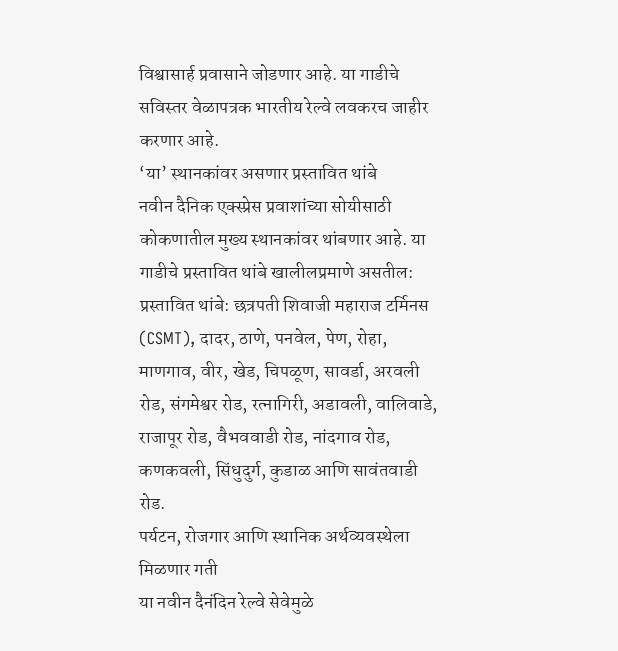विश्वासार्ह प्रवासाने जोडणार आहे. या गाडीचे सविस्तर वेळापत्रक भारतीय रेल्वे लवकरच जाहीर करणार आहे.
‘या’ स्थानकांवर असणार प्रस्तावित थांबे
नवीन दैनिक एक्स्प्रेस प्रवाशांच्या सोयीसाठी कोकणातील मुख्य स्थानकांवर थांबणार आहे. या गाडीचे प्रस्तावित थांबे खालीलप्रमाणे असतील:
प्रस्तावित थांबे: छत्रपती शिवाजी महाराज टर्मिनस (CSMT), दादर, ठाणे, पनवेल, पेण, रोहा, माणगाव, वीर, खेड, चिपळूण, सावर्डा, अरवली रोड, संगमेश्वर रोड, रत्नागिरी, अडावली, वालिवाडे, राजापूर रोड, वैभववाडी रोड, नांदगाव रोड, कणकवली, सिंधुदुर्ग, कुडाळ आणि सावंतवाडी रोड.
पर्यटन, रोजगार आणि स्थानिक अर्थव्यवस्थेला मिळणार गती
या नवीन दैनंदिन रेल्वे सेवेमुळे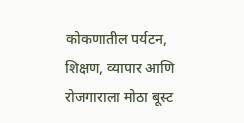कोकणातील पर्यटन, शिक्षण, व्यापार आणि रोजगाराला मोठा बूस्ट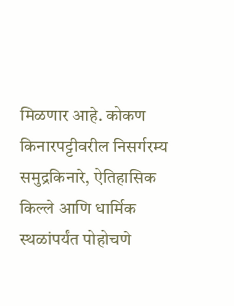मिळणार आहे. कोकण किनारपट्टीवरील निसर्गरम्य समुद्रकिनारे, ऐतिहासिक किल्ले आणि धार्मिक स्थळांपर्यंत पोहोचणे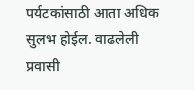पर्यटकांसाठी आता अधिक सुलभ होईल. वाढलेली प्रवासी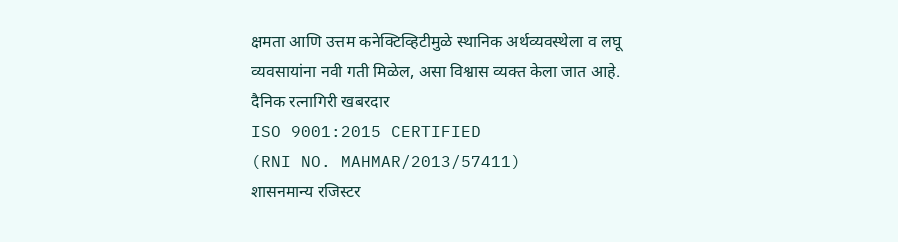क्षमता आणि उत्तम कनेक्टिव्हिटीमुळे स्थानिक अर्थव्यवस्थेला व लघू व्यवसायांना नवी गती मिळेल, असा विश्वास व्यक्त केला जात आहे.
दैनिक रत्नागिरी खबरदार
ISO 9001:2015 CERTIFIED
(RNI NO. MAHMAR/2013/57411)
शासनमान्य रजिस्टर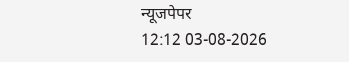न्यूजपेपर
12:12 03-08-2026